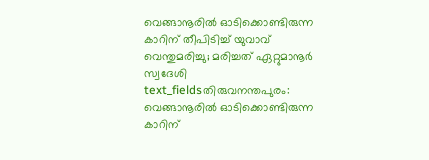വെങ്ങാനൂരിൽ ഓടിക്കൊണ്ടിരുന്ന കാറിന് തീപിടിച്ച് യുവാവ് വെന്തുമരിച്ചു; മരിച്ചത് ഏറ്റുമാനൂർ സ്വദേശി
text_fieldsതിരുവനന്തപുരം: വെങ്ങാനൂരിൽ ഓടിക്കൊണ്ടിരുന്ന കാറിന്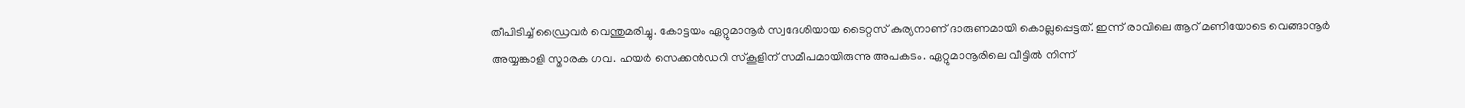തീപിടിച്ച് ഡ്രൈവർ വെന്തുമരിച്ചു. കോട്ടയം ഏറ്റുമാനൂർ സ്വദേശിയായ ടൈറ്റസ് കുര്യനാണ് ദാരുണമായി കൊല്ലപ്പെട്ടത്. ഇന്ന് രാവിലെ ആറ് മണിയോടെ വെങ്ങാനൂർ അയ്യങ്കാളി സ്മാരക ഗവ. ഹയർ സെക്കൻഡറി സ്കൂളിന് സമീപമായിരുന്നു അപകടം. ഏറ്റുമാനൂരിലെ വീട്ടിൽ നിന്ന്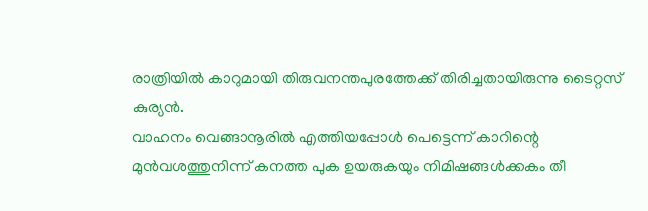രാത്രിയിൽ കാറുമായി തിരുവനന്തപുരത്തേക്ക് തിരിച്ചതായിരുന്നു ടൈറ്റസ് കുര്യൻ.
വാഹനം വെങ്ങാനൂരിൽ എത്തിയപ്പോൾ പെട്ടെന്ന് കാറിന്റെ മുൻവശത്തുനിന്ന് കനത്ത പുക ഉയരുകയും നിമിഷങ്ങൾക്കകം തീ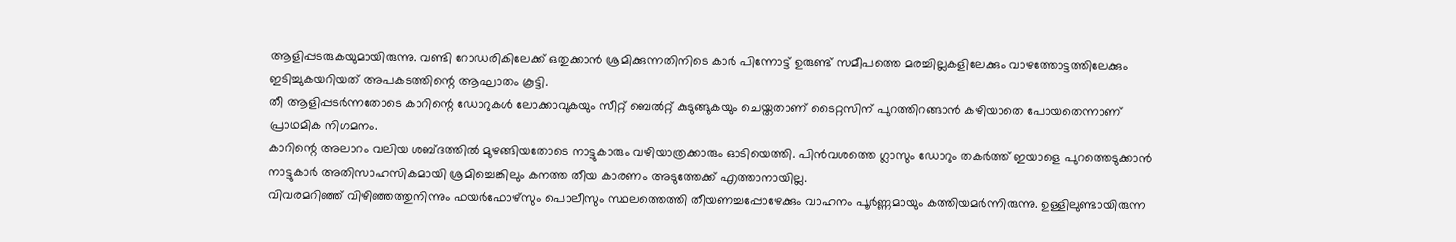ആളിപ്പടരുകയുമായിരുന്നു. വണ്ടി റോഡരികിലേക്ക് ഒതുക്കാൻ ശ്രമിക്കുന്നതിനിടെ കാർ പിന്നോട്ട് ഉരുണ്ട് സമീപത്തെ മരച്ചില്ലകളിലേക്കും വാഴത്തോട്ടത്തിലേക്കും ഇടിച്ചുകയറിയത് അപകടത്തിന്റെ ആഘാതം കൂട്ടി.
തീ ആളിപ്പടർന്നതോടെ കാറിന്റെ ഡോറുകൾ ലോക്കാവുകയും സീറ്റ് ബെൽറ്റ് കുടുങ്ങുകയും ചെയ്തതാണ് ടൈറ്റസിന് പുറത്തിറങ്ങാൻ കഴിയാതെ പോയതെന്നാണ് പ്രാഥമിക നിഗമനം.
കാറിന്റെ അലാറം വലിയ ശബ്ദത്തിൽ മുഴങ്ങിയതോടെ നാട്ടുകാരും വഴിയാത്രക്കാരും ഓടിയെത്തി. പിൻവശത്തെ ഗ്ലാസും ഡോറും തകർത്ത് ഇയാളെ പുറത്തെടുക്കാൻ നാട്ടുകാർ അതിസാഹസികമായി ശ്രമിച്ചെങ്കിലും കനത്ത തീയ കാരണം അടുത്തേക്ക് എത്താനായില്ല.
വിവരമറിഞ്ഞ് വിഴിഞ്ഞത്തുനിന്നും ഫയർഫോഴ്സും പൊലീസും സ്ഥലത്തെത്തി തീയണച്ചപ്പോഴേക്കും വാഹനം പൂർണ്ണമായും കത്തിയമർന്നിരുന്നു. ഉള്ളിലുണ്ടായിരുന്ന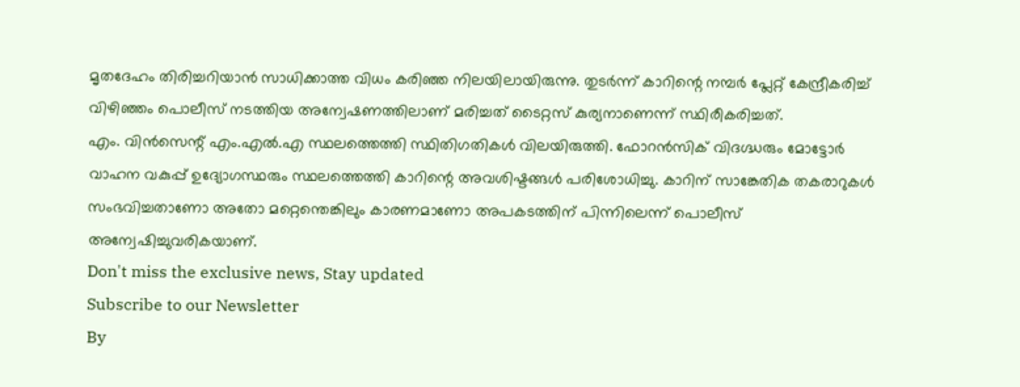മൃതദേഹം തിരിച്ചറിയാൻ സാധിക്കാത്ത വിധം കരിഞ്ഞ നിലയിലായിരുന്നു. തുടർന്ന് കാറിന്റെ നമ്പർ പ്ലേറ്റ് കേന്ദ്രീകരിച്ച് വിഴിഞ്ഞം പൊലീസ് നടത്തിയ അന്വേഷണത്തിലാണ് മരിച്ചത് ടൈറ്റസ് കുര്യനാണെന്ന് സ്ഥിരീകരിച്ചത്.
എം. വിൻസെന്റ് എം.എൽ.എ സ്ഥലത്തെത്തി സ്ഥിതിഗതികൾ വിലയിരുത്തി. ഫോറൻസിക് വിദഗ്ദ്ധരും മോട്ടോർ വാഹന വകുപ്പ് ഉദ്യോഗസ്ഥരും സ്ഥലത്തെത്തി കാറിന്റെ അവശിഷ്ടങ്ങൾ പരിശോധിച്ചു. കാറിന് സാങ്കേതിക തകരാറുകൾ സംഭവിച്ചതാണോ അതോ മറ്റെന്തെങ്കിലും കാരണമാണോ അപകടത്തിന് പിന്നിലെന്ന് പൊലീസ് അന്വേഷിച്ചുവരികയാണ്.
Don't miss the exclusive news, Stay updated
Subscribe to our Newsletter
By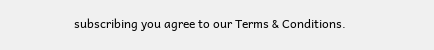subscribing you agree to our Terms & Conditions.